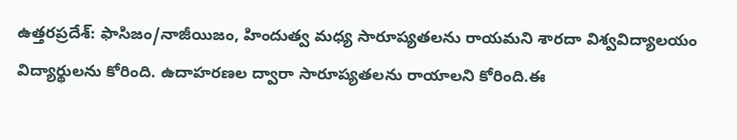ఉత్తరప్రదేశ్: ఫాసిజం/నాజీయిజం, హిందుత్వ మధ్య సారూప్యతలను రాయమని శారదా విశ్వవిద్యాలయం విద్యార్థులను కోరింది. ఉదాహరణల ద్వారా సారూప్యతలను రాయాలని కోరింది.ఈ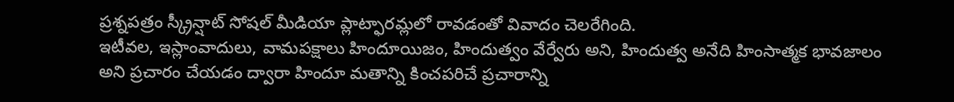ప్రశ్నపత్రం స్క్రీన్షాట్ సోషల్ మీడియా ప్లాట్ఫారమ్లలో రావడంతో వివాదం చెలరేగింది.
ఇటీవల, ఇస్లాంవాదులు, వామపక్షాలు హిందూయిజం, హిందుత్వం వేర్వేరు అని, హిందుత్వ అనేది హింసాత్మక భావజాలం అని ప్రచారం చేయడం ద్వారా హిందూ మతాన్ని కించపరిచే ప్రచారాన్ని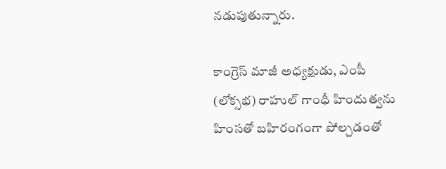నడుపుతున్నారు.

కాంగ్రెస్ మాజీ అధ్యక్షుడు, ఎంపీ (లోక్సభ) రాహుల్ గాంధీ హిందుత్వను హింసతో బహిరంగంగా పోల్చడంతో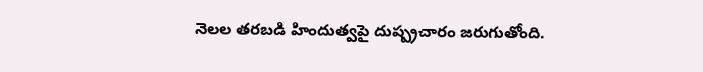నెలల తరబడి హిందుత్వపై దుష్ప్రచారం జరుగుతోంది.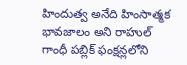హిందుత్వ అనేది హింసాత్మక భావజాలం అని రాహుల్ గాంధీ పబ్లిక్ ఫంక్షన్లలోని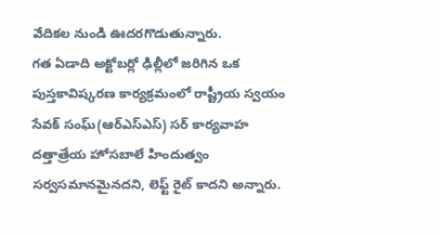వేదికల నుండి ఊదరగొడుతున్నారు.
గత ఏడాది అక్టోబర్లో ఢిల్లీలో జరిగిన ఒక పుస్తకావిష్కరణ కార్యక్రమంలో రాష్ట్రీయ స్వయం సేవక్ సంఘ్(ఆర్ఎస్ఎస్) సర్ కార్యవాహ దత్తాత్రేయ హోసబాలే హిందుత్వం సర్వసమానమైనదని, లెఫ్ట్ రైట్ కాదని అన్నారు.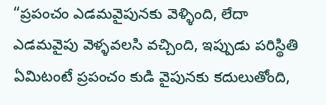“ప్రపంచం ఎడమవైపునకు వెళ్ళింది, లేదా ఎడమవైపు వెళ్ళవలసి వచ్చింది, ఇప్పుడు పరిస్థితి ఏమిటంటే ప్రపంచం కుడి వైపునకు కదులుతోంది,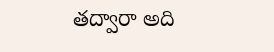తద్వారా అది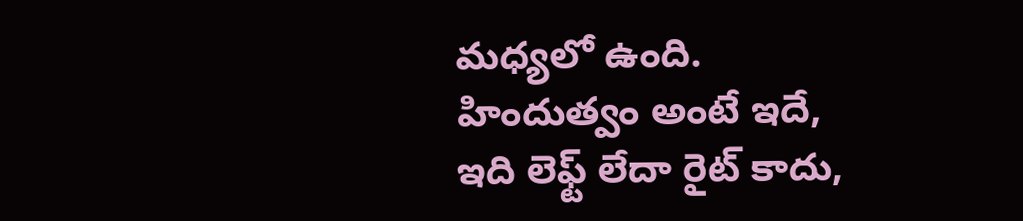మధ్యలో ఉంది. హిందుత్వం అంటే ఇదే, ఇది లెఫ్ట్ లేదా రైట్ కాదు,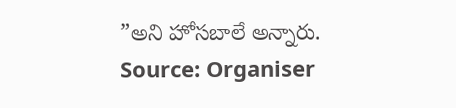”అని హోసబాలే అన్నారు.
Source: Organiser